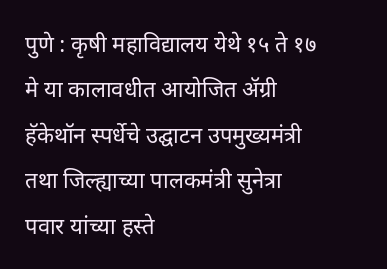पुणे : कृषी महाविद्यालय येथे १५ ते १७ मे या कालावधीत आयोजित ॲग्री हॅकेथॉन स्पर्धेचे उद्घाटन उपमुख्यमंत्री तथा जिल्ह्याच्या पालकमंत्री सुनेत्रा पवार यांच्या हस्ते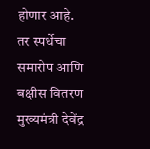होणार आहे.
तर स्पर्धेचा समारोप आणि बक्षीस वितरण मुख्यमंत्री देवेंद्र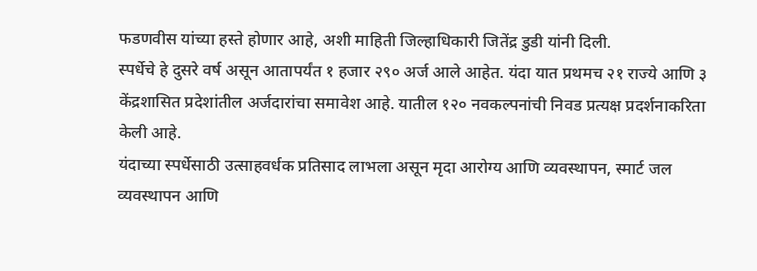फडणवीस यांच्या हस्ते होणार आहे, अशी माहिती जिल्हाधिकारी जितेंद्र डुडी यांनी दिली.
स्पर्धेचे हे दुसरे वर्ष असून आतापर्यंत १ हजार २९० अर्ज आले आहेत. यंदा यात प्रथमच २१ राज्ये आणि ३ केंद्रशासित प्रदेशांतील अर्जदारांचा समावेश आहे. यातील १२० नवकल्पनांची निवड प्रत्यक्ष प्रदर्शनाकरिता केली आहे.
यंदाच्या स्पर्धेसाठी उत्साहवर्धक प्रतिसाद लाभला असून मृदा आरोग्य आणि व्यवस्थापन, स्मार्ट जल व्यवस्थापन आणि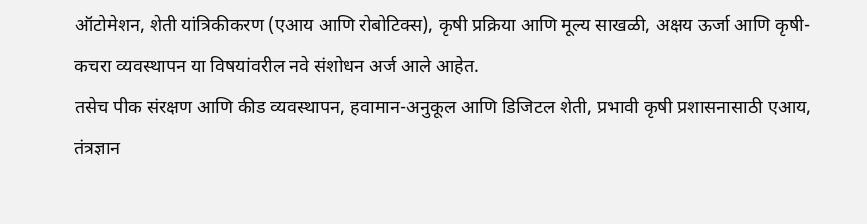ऑटोमेशन, शेती यांत्रिकीकरण (एआय आणि रोबोटिक्स), कृषी प्रक्रिया आणि मूल्य साखळी, अक्षय ऊर्जा आणि कृषी-कचरा व्यवस्थापन या विषयांवरील नवे संशोधन अर्ज आले आहेत.
तसेच पीक संरक्षण आणि कीड व्यवस्थापन, हवामान-अनुकूल आणि डिजिटल शेती, प्रभावी कृषी प्रशासनासाठी एआय, तंत्रज्ञान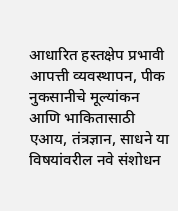आधारित हस्तक्षेप प्रभावी आपत्ती व्यवस्थापन, पीक नुकसानीचे मूल्यांकन आणि भाकितासाठी एआय, तंत्रज्ञान, साधने या विषयांवरील नवे संशोधन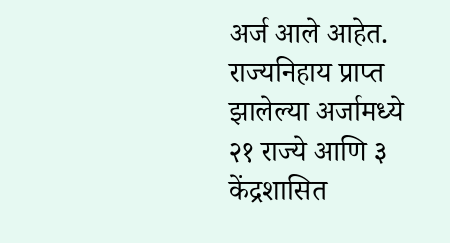अर्ज आले आहेत.
राज्यनिहाय प्राप्त झालेल्या अर्जामध्ये २१ राज्ये आणि ३ केंद्रशासित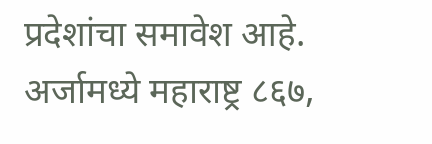प्रदेशांचा समावेश आहे. अर्जामध्ये महाराष्ट्र ८६७,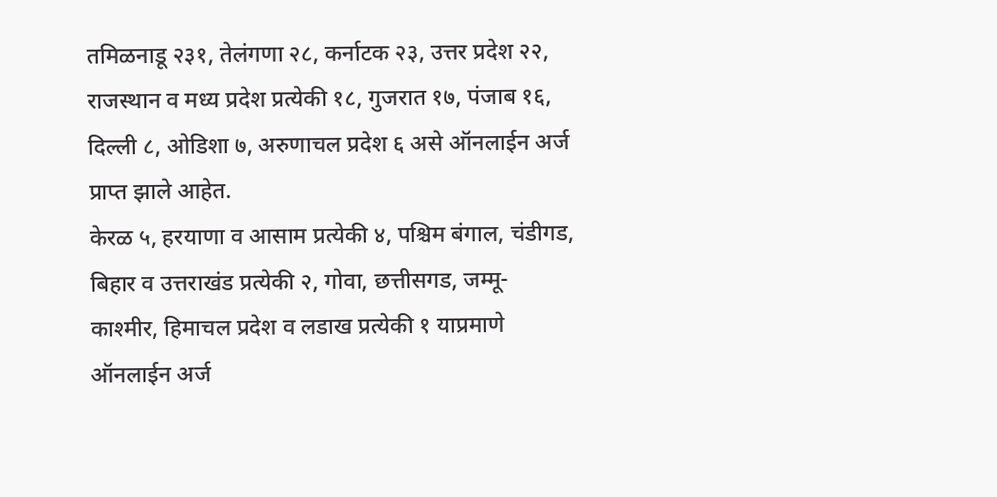तमिळनाडू २३१, तेलंगणा २८, कर्नाटक २३, उत्तर प्रदेश २२, राजस्थान व मध्य प्रदेश प्रत्येकी १८, गुजरात १७, पंजाब १६, दिल्ली ८, ओडिशा ७, अरुणाचल प्रदेश ६ असे ऑनलाईन अर्ज प्राप्त झाले आहेत.
केरळ ५, हरयाणा व आसाम प्रत्येकी ४, पश्चिम बंगाल, चंडीगड, बिहार व उत्तराखंड प्रत्येकी २, गोवा, छत्तीसगड, जम्मू-काश्मीर, हिमाचल प्रदेश व लडाख प्रत्येकी १ याप्रमाणे ऑनलाईन अर्ज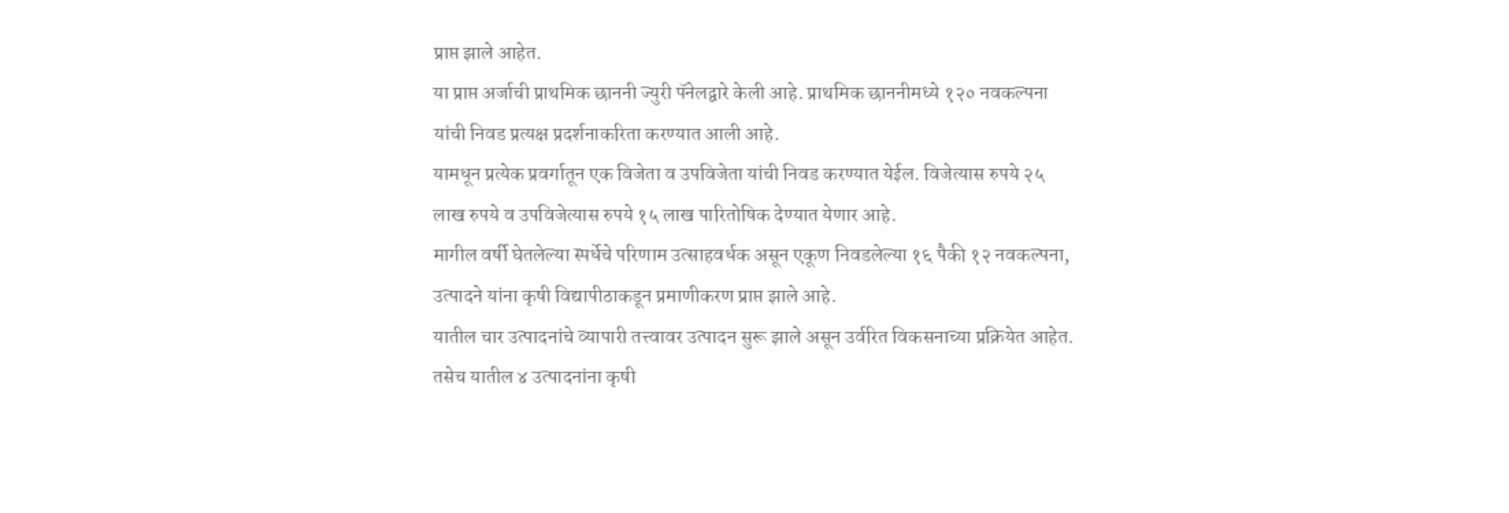प्राप्त झाले आहेत.
या प्राप्त अर्जाची प्राथमिक छाननी ज्युरी पॅनेलद्वारे केली आहे. प्राथमिक छाननीमध्ये १२० नवकल्पना यांची निवड प्रत्यक्ष प्रदर्शनाकरिता करण्यात आली आहे.
यामधून प्रत्येक प्रवर्गातून एक विजेता व उपविजेता यांची निवड करण्यात येईल. विजेत्यास रुपये २५ लाख रुपये व उपविजेत्यास रुपये १५ लाख पारितोषिक देण्यात येणार आहे.
मागील वर्षी घेतलेल्या स्पर्धेचे परिणाम उत्साहवर्धक असून एकूण निवडलेल्या १६ पैकी १२ नवकल्पना, उत्पादने यांना कृषी विद्यापीठाकडून प्रमाणीकरण प्राप्त झाले आहे.
यातील चार उत्पादनांचे व्यापारी तत्त्वावर उत्पादन सुरू झाले असून उर्वरित विकसनाच्या प्रक्रियेत आहेत. तसेच यातील ४ उत्पादनांना कृषी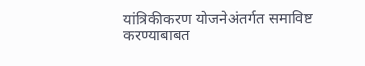यांत्रिकीकरण योजनेअंतर्गत समाविष्ट करण्याबाबत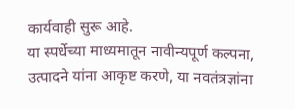कार्यवाही सुरू आहे.
या स्पर्धेच्या माध्यमातून नावीन्यपूर्ण कल्पना, उत्पादने यांना आकृष्ट करणे, या नवतंत्रज्ञांना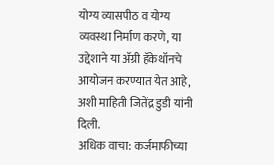योग्य व्यासपीठ व योग्य व्यवस्था निर्माण करणे, या उद्देशाने या ॲग्री हॅकेथॉनचे आयोजन करण्यात येत आहे, अशी माहिती जितेंद्र डुडी यांनी दिली.
अधिक वाचा: कर्जमाफीच्या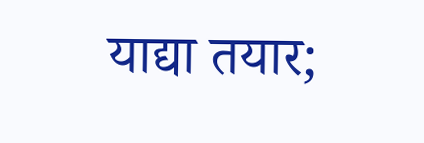याद्या तयार;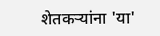शेतकऱ्यांना 'या'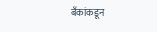बँकांकडून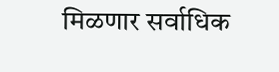मिळणार सर्वाधिक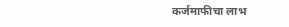कर्जमाफीचा लाभ